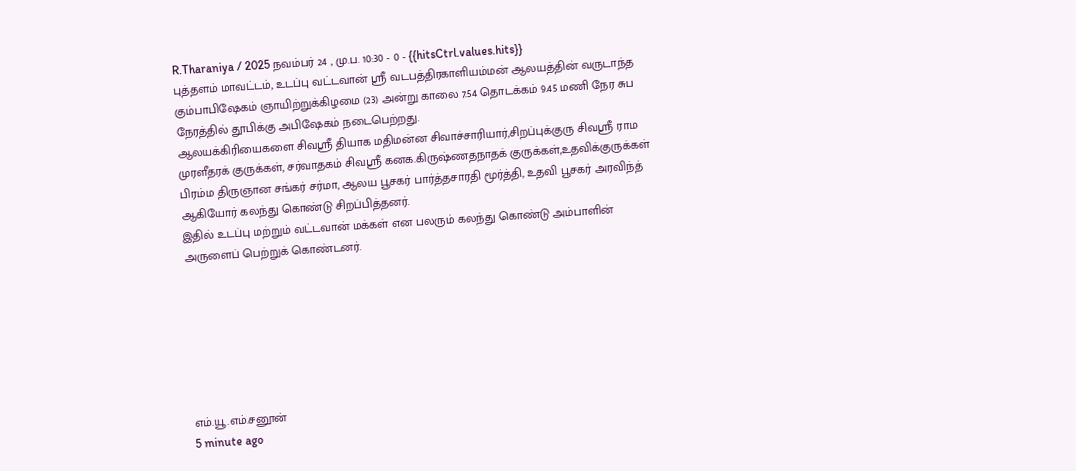R.Tharaniya / 2025 நவம்பர் 24 , மு.ப. 10:30 - 0 - {{hitsCtrl.values.hits}}
புத்தளம் மாவட்டம், உடப்பு வட்டவான் ஶ்ரீ வடபத்திரகாளியம்மன் ஆலயத்தின் வருடாந்த கும்பாபிஷேகம் ஞாயிற்றுக்கிழமை (23) அன்று காலை 7.54 தொடக்கம் 9.45 மணி நேர சுப நேரத்தில் தூபிக்கு அபிஷேகம் நடைபெற்றது.
ஆலயக்கிரியைகளை சிவஶ்ரீ தியாக மதிமன்ன சிவாச்சாரியார்,சிறப்புக்குரு சிவஶ்ரீ ராம முரளீதரக் குருக்கள், சர்வாதகம் சிவஶ்ரீ கனக.கிருஷ்ணதநாதக் குருக்கள்,உதவிக்குருக்கள் பிரம்ம திருஞான சங்கர் சர்மா, ஆலய பூசகர் பார்த்தசாரதி மூர்த்தி, உதவி பூசகர் அரவிந்த் ஆகியோர் கலந்து கொண்டு சிறப்பித்தனர்.
இதில் உடப்பு மற்றும் வட்டவான் மக்கள் என பலரும் கலந்து கொண்டு அம்பாளின் அருளைப் பெற்றுக் கொண்டனர்.







எம்.யூ.எம்.சனூன்
5 minute ago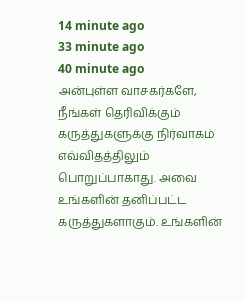14 minute ago
33 minute ago
40 minute ago
அன்புள்ள வாசகர்களே,
நீங்கள் தெரிவிக்கும் கருத்துகளுக்கு நிர்வாகம் எவ்விதத்திலும் பொறுப்பாகாது. அவை உங்களின் தனிப்பட்ட கருத்துகளாகும். உங்களின்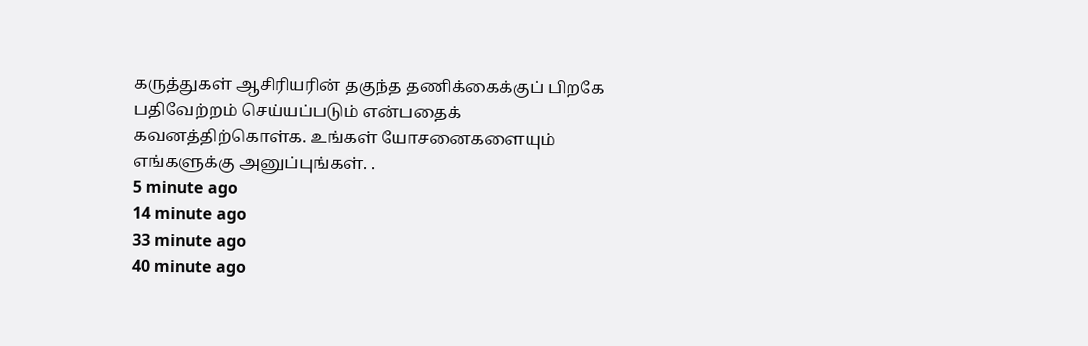கருத்துகள் ஆசிரியரின் தகுந்த தணிக்கைக்குப் பிறகே பதிவேற்றம் செய்யப்படும் என்பதைக் கவனத்திற்கொள்க. உங்கள் யோசனைகளையும் எங்களுக்கு அனுப்புங்கள். .
5 minute ago
14 minute ago
33 minute ago
40 minute ago